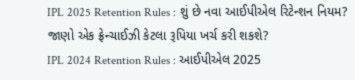IPL 2025 Retention Rules : શું છે નવા આઈપીએલ રિટેન્શન નિયમ? જાણો એક ફ્રેન્ચાઈઝી કેટલા રૂપિયા ખર્ચ કરી શકશે?
IPL 2024 Retention Rules : આઈપીએલ 2025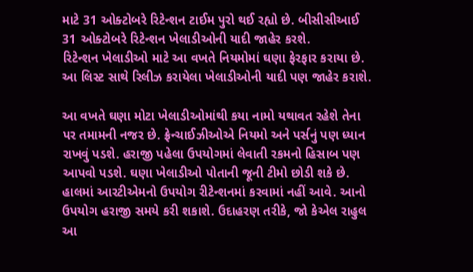માટે 31 ઓક્ટોબરે રિટેન્શન ટાઈમ પુરો થઈ રહ્યો છે. બીસીસીઆઈ 31 ઓક્ટોબરે રિટેન્શન ખેલાડીઓની યાદી જાહેર કરશે.
રિટેન્શન ખેલાડીઓ માટે આ વખતે નિયમોમાં ઘણા ફેરફાર કરાયા છે. આ લિસ્ટ સાથે રિલીઝ કરાયેલા ખેલાડીઓની યાદી પણ જાહેર કરાશે.

આ વખતે ઘણા મોટા ખેલાડીઓમાંથી કયા નામો યથાવત રહેશે તેના પર તમામની નજર છે. ફ્રેન્ચાઈઝીઓએ નિયમો અને પર્સનું પણ ધ્યાન રાખવું પડશે. હરાજી પહેલા ઉપયોગમાં લેવાતી રકમનો હિસાબ પણ આપવો પડશે. ઘણા ખેલાડીઓ પોતાની જૂની ટીમો છોડી શકે છે.
હાલમાં આરટીએમનો ઉપયોગ રીટેન્શનમાં કરવામાં નહીં આવે. આનો ઉપયોગ હરાજી સમયે કરી શકાશે. ઉદાહરણ તરીકે, જો કેએલ રાહુલ આ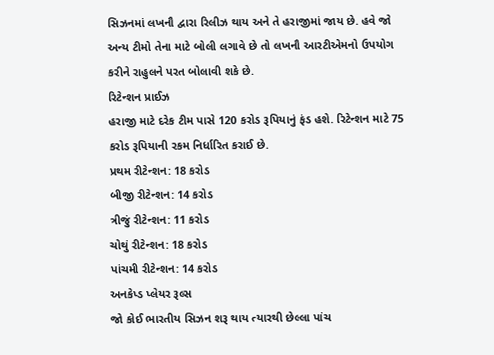સિઝનમાં લખનૌ દ્વારા રિલીઝ થાય અને તે હરાજીમાં જાય છે. હવે જો અન્ય ટીમો તેના માટે બોલી લગાવે છે તો લખનૌ આરટીએમનો ઉપયોગ કરીને રાહુલને પરત બોલાવી શકે છે.
રિટેન્શન પ્રાઈઝ
હરાજી માટે દરેક ટીમ પાસે 120 કરોડ રૂપિયાનું ફંડ હશે. રિટેન્શન માટે 75 કરોડ રૂપિયાની રકમ નિર્ધારિત કરાઈ છે.
પ્રથમ રીટેન્શન: 18 કરોડ
બીજી રીટેન્શન: 14 કરોડ
ત્રીજું રીટેન્શન: 11 કરોડ
ચોથું રીટેન્શન: 18 કરોડ
પાંચમી રીટેન્શન: 14 કરોડ
અનકેપ્ડ પ્લેયર રૂલ્સ
જો કોઈ ભારતીય સિઝન શરૂ થાય ત્યારથી છેલ્લા પાંચ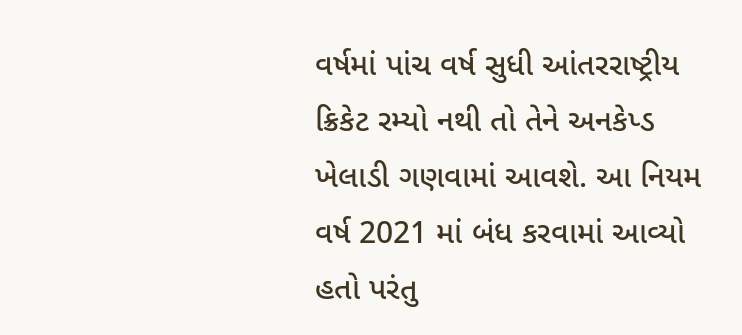વર્ષમાં પાંચ વર્ષ સુધી આંતરરાષ્ટ્રીય ક્રિકેટ રમ્યો નથી તો તેને અનકેપ્ડ ખેલાડી ગણવામાં આવશે. આ નિયમ વર્ષ 2021 માં બંધ કરવામાં આવ્યો હતો પરંતુ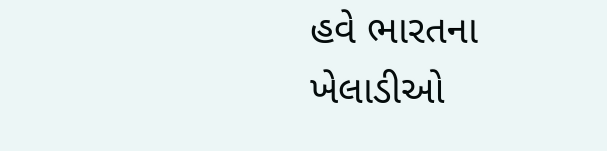હવે ભારતના ખેલાડીઓ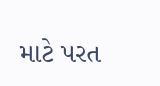માટે પરત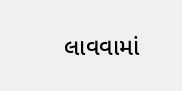લાવવામાં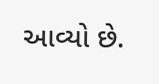આવ્યો છે.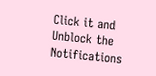Click it and Unblock the Notifications